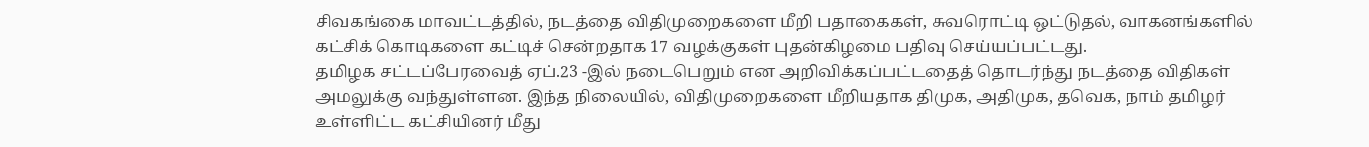சிவகங்கை மாவட்டத்தில், நடத்தை விதிமுறைகளை மீறி பதாகைகள், சுவரொட்டி ஒட்டுதல், வாகனங்களில் கட்சிக் கொடிகளை கட்டிச் சென்றதாக 17 வழக்குகள் புதன்கிழமை பதிவு செய்யப்பட்டது.
தமிழக சட்டப்பேரவைத் ஏப்.23 -இல் நடைபெறும் என அறிவிக்கப்பட்டதைத் தொடர்ந்து நடத்தை விதிகள் அமலுக்கு வந்துள்ளன. இந்த நிலையில், விதிமுறைகளை மீறியதாக திமுக, அதிமுக, தவெக, நாம் தமிழர் உள்ளிட்ட கட்சியினர் மீது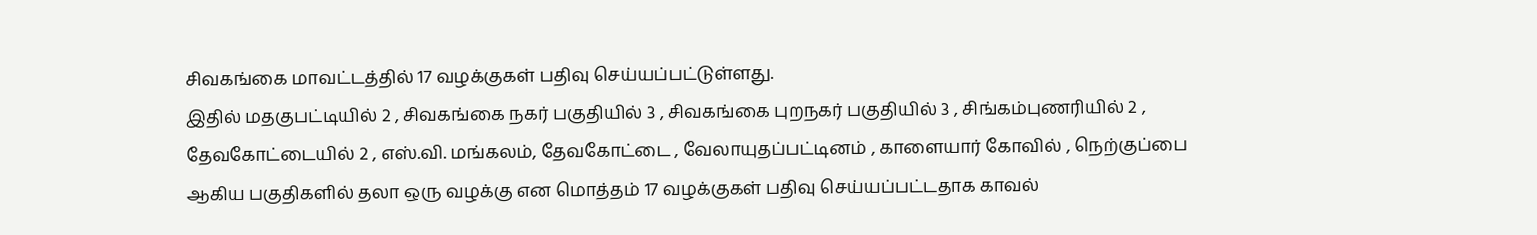சிவகங்கை மாவட்டத்தில் 17 வழக்குகள் பதிவு செய்யப்பட்டுள்ளது.
இதில் மதகுபட்டியில் 2 , சிவகங்கை நகர் பகுதியில் 3 , சிவகங்கை புறநகர் பகுதியில் 3 , சிங்கம்புணரியில் 2 , தேவகோட்டையில் 2 , எஸ்.வி. மங்கலம், தேவகோட்டை , வேலாயுதப்பட்டினம் , காளையார் கோவில் , நெற்குப்பை ஆகிய பகுதிகளில் தலா ஒரு வழக்கு என மொத்தம் 17 வழக்குகள் பதிவு செய்யப்பட்டதாக காவல்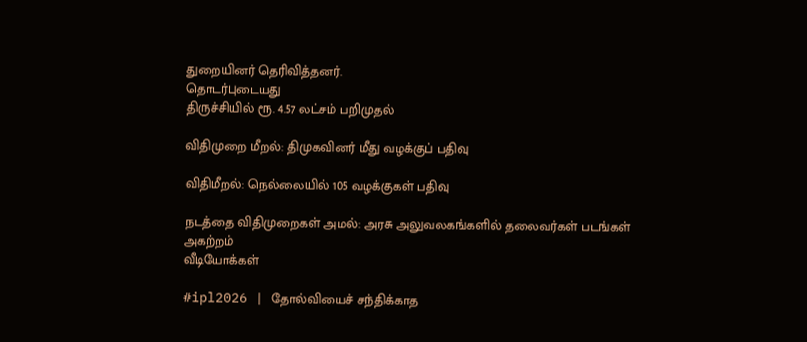துறையினர் தெரிவித்தனர்.
தொடர்புடையது
திருச்சியில் ரூ. 4.57 லட்சம் பறிமுதல்

விதிமுறை மீறல்: திமுகவினர் மீது வழக்குப் பதிவு

விதிமீறல்: நெல்லையில் 105 வழக்குகள் பதிவு

நடத்தை விதிமுறைகள் அமல்: அரசு அலுவலகங்களில் தலைவர்கள் படங்கள் அகற்றம்
வீடியோக்கள்

#ipl2026 | தோல்வியைச் சந்திக்காத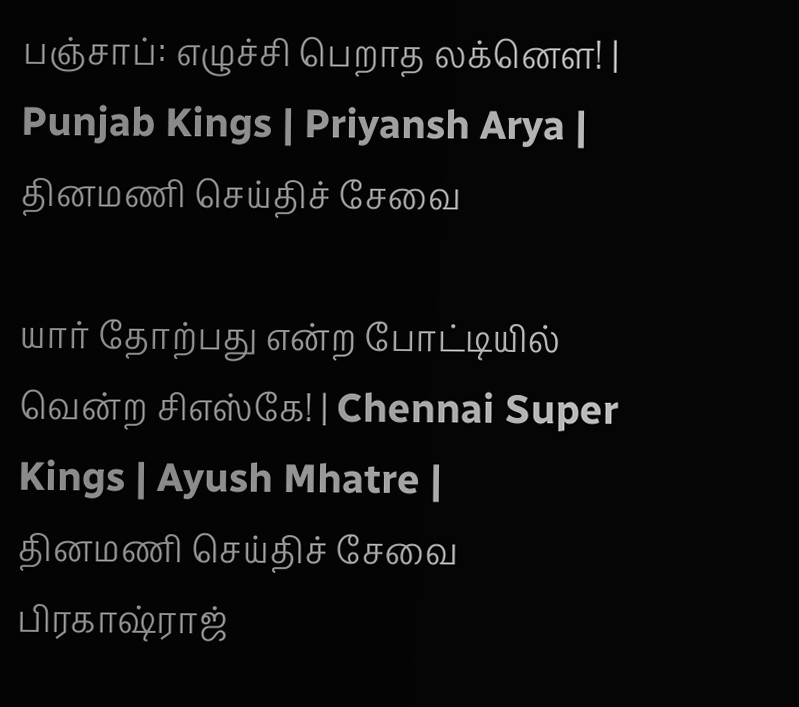பஞ்சாப்: எழுச்சி பெறாத லக்னௌ! | Punjab Kings | Priyansh Arya |
தினமணி செய்திச் சேவை

யார் தோற்பது என்ற போட்டியில் வென்ற சிஎஸ்கே! | Chennai Super Kings | Ayush Mhatre |
தினமணி செய்திச் சேவை
பிரகாஷ்ராஜ்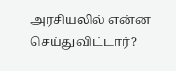அரசியலில் என்ன செய்துவிட்டார்?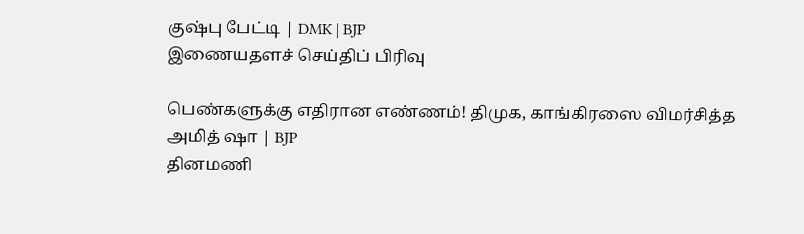குஷ்பு பேட்டி | DMK | BJP
இணையதளச் செய்திப் பிரிவு

பெண்களுக்கு எதிரான எண்ணம்! திமுக, காங்கிரஸை விமர்சித்த அமித் ஷா | BJP
தினமணி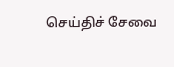செய்திச் சேவை